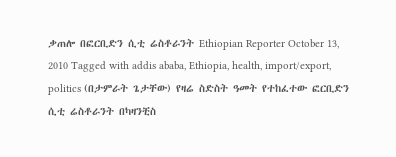ቃጠሎ በፎርቢድን ሲቲ ሬስቶራንት Ethiopian Reporter October 13, 2010 Tagged with addis ababa, Ethiopia, health, import/export, politics (በታምራት ጌታቸው) የዛሬ ስድስት ዓመት የተከፈተው ፎርቢድን ሲቲ ሬስቶራንት በካዛንቺስ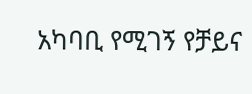አካባቢ የሚገኝ የቻይና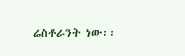ሬስቶራንት ነው፡፡